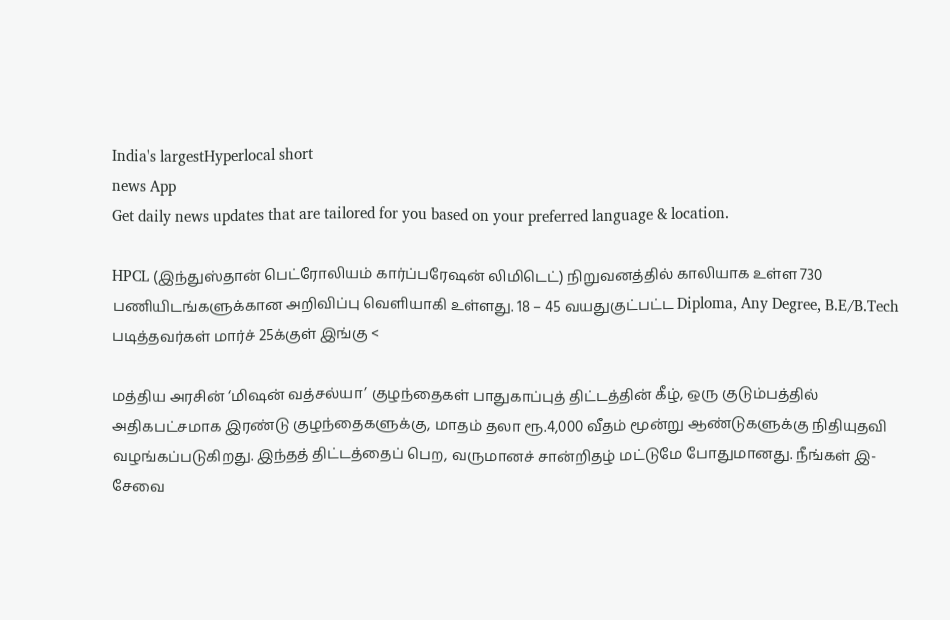India's largestHyperlocal short
news App
Get daily news updates that are tailored for you based on your preferred language & location.

HPCL (இந்துஸ்தான் பெட்ரோலியம் கார்ப்பரேஷன் லிமிடெட்) நிறுவனத்தில் காலியாக உள்ள 730 பணியிடங்களுக்கான அறிவிப்பு வெளியாகி உள்ளது. 18 – 45 வயதுகுட்பட்ட Diploma, Any Degree, B.E/B.Tech படித்தவர்கள் மார்ச் 25க்குள் இங்கு <

மத்திய அரசின் ‘மிஷன் வத்சல்யா’ குழந்தைகள் பாதுகாப்புத் திட்டத்தின் கீழ், ஒரு குடும்பத்தில் அதிகபட்சமாக இரண்டு குழந்தைகளுக்கு, மாதம் தலா ரூ.4,000 வீதம் மூன்று ஆண்டுகளுக்கு நிதியுதவி வழங்கப்படுகிறது. இந்தத் திட்டத்தைப் பெற, வருமானச் சான்றிதழ் மட்டுமே போதுமானது. நீங்கள் இ-சேவை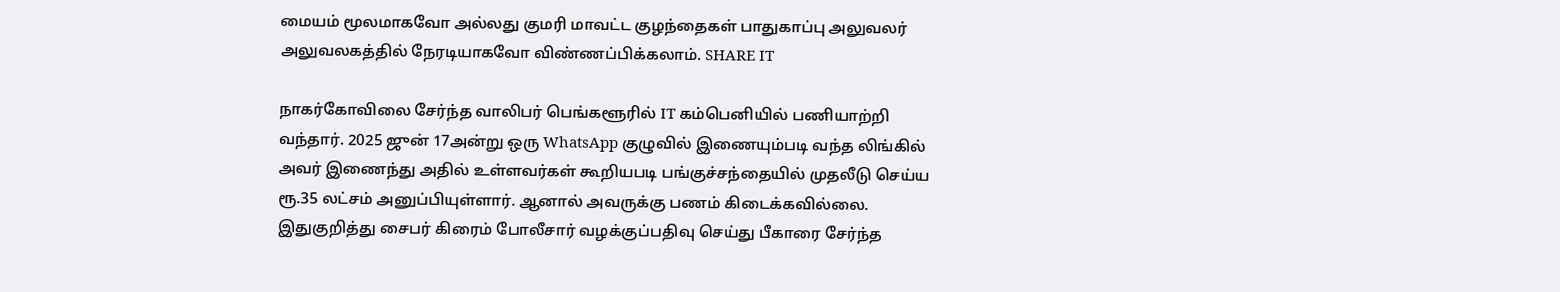மையம் மூலமாகவோ அல்லது குமரி மாவட்ட குழந்தைகள் பாதுகாப்பு அலுவலர் அலுவலகத்தில் நேரடியாகவோ விண்ணப்பிக்கலாம். SHARE IT

நாகர்கோவிலை சேர்ந்த வாலிபர் பெங்களூரில் IT கம்பெனியில் பணியாற்றி வந்தார். 2025 ஜுன் 17அன்று ஒரு WhatsApp குழுவில் இணையும்படி வந்த லிங்கில் அவர் இணைந்து அதில் உள்ளவர்கள் கூறியபடி பங்குச்சந்தையில் முதலீடு செய்ய ரூ.35 லட்சம் அனுப்பியுள்ளார். ஆனால் அவருக்கு பணம் கிடைக்கவில்லை. இதுகுறித்து சைபர் கிரைம் போலீசார் வழக்குப்பதிவு செய்து பீகாரை சேர்ந்த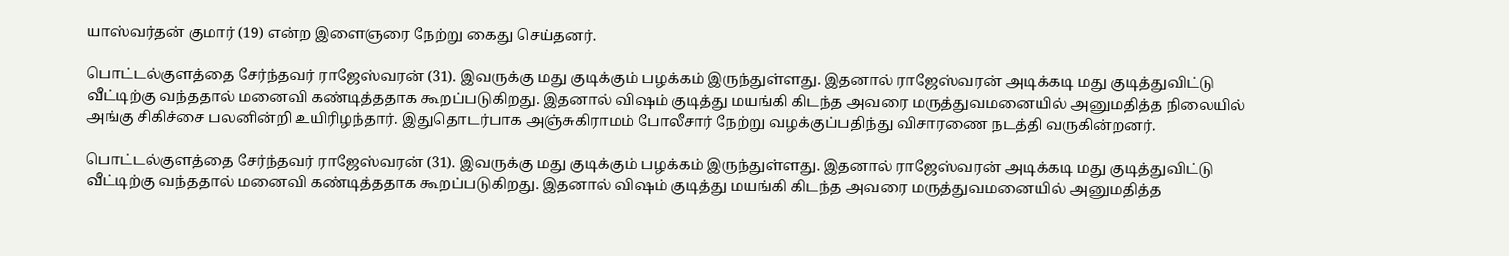யாஸ்வர்தன் குமார் (19) என்ற இளைஞரை நேற்று கைது செய்தனர்.

பொட்டல்குளத்தை சேர்ந்தவர் ராஜேஸ்வரன் (31). இவருக்கு மது குடிக்கும் பழக்கம் இருந்துள்ளது. இதனால் ராஜேஸ்வரன் அடிக்கடி மது குடித்துவிட்டு வீட்டிற்கு வந்ததால் மனைவி கண்டித்ததாக கூறப்படுகிறது. இதனால் விஷம் குடித்து மயங்கி கிடந்த அவரை மருத்துவமனையில் அனுமதித்த நிலையில் அங்கு சிகிச்சை பலனின்றி உயிரிழந்தார். இதுதொடர்பாக அஞ்சுகிராமம் போலீசார் நேற்று வழக்குப்பதிந்து விசாரணை நடத்தி வருகின்றனர்.

பொட்டல்குளத்தை சேர்ந்தவர் ராஜேஸ்வரன் (31). இவருக்கு மது குடிக்கும் பழக்கம் இருந்துள்ளது. இதனால் ராஜேஸ்வரன் அடிக்கடி மது குடித்துவிட்டு வீட்டிற்கு வந்ததால் மனைவி கண்டித்ததாக கூறப்படுகிறது. இதனால் விஷம் குடித்து மயங்கி கிடந்த அவரை மருத்துவமனையில் அனுமதித்த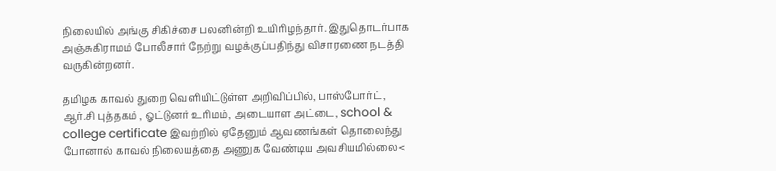நிலையில் அங்கு சிகிச்சை பலனின்றி உயிரிழந்தார். இதுதொடர்பாக அஞ்சுகிராமம் போலீசார் நேற்று வழக்குப்பதிந்து விசாரணை நடத்தி வருகின்றனர்.

தமிழக காவல் துறை வெளியிட்டுள்ள அறிவிப்பில், பாஸ்போர்ட், ஆர்.சி புத்தகம் , ஓட்டுனர் உரிமம், அடையாள அட்டை, school & college certificate இவற்றில் ஏதேனும் ஆவணங்கள் தொலைந்து போனால் காவல் நிலையத்தை அணுக வேண்டிய அவசியமில்லை<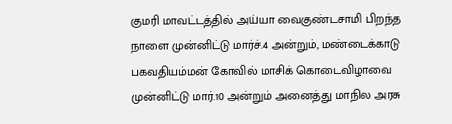குமரி மாவட்டத்தில் அய்யா வைகுண்டசாமி பிறந்த நாளை முன்னிட்டு மார்ச்.4 அன்றும், மண்டைக்காடு பகவதியம்மன் கோவில் மாசிக் கொடைவிழாவை முன்னிட்டு மார்.10 அன்றும் அனைத்து மாநில அரசு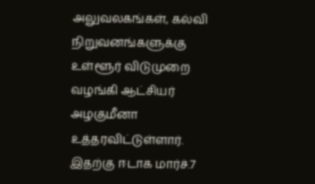அலுவலகங்கள், கல்வி நிறுவனங்களுக்கு உள்ளூர் விடுமுறை வழங்கி ஆட்சியர் அழகுமீனா உத்தரவிட்டுள்ளார். இதற்கு ஈடாக மார்ச்.7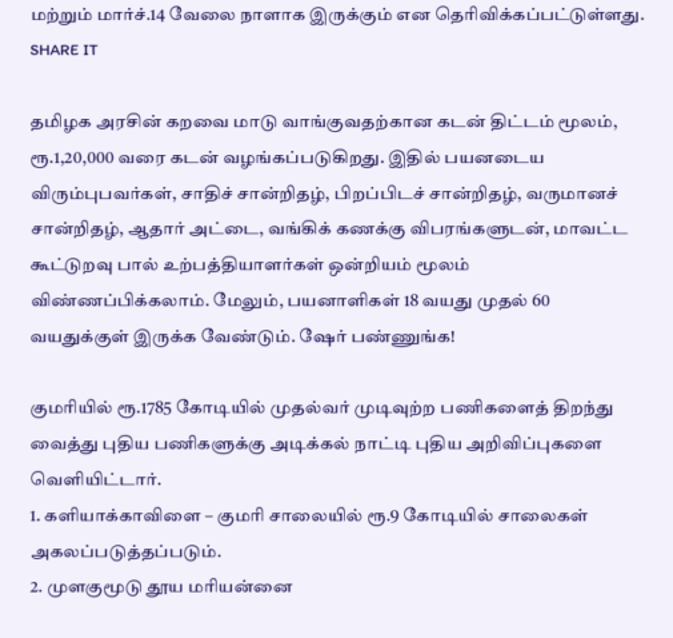மற்றும் மார்ச்.14 வேலை நாளாக இருக்கும் என தெரிவிக்கப்பட்டுள்ளது. SHARE IT

தமிழக அரசின் கறவை மாடு வாங்குவதற்கான கடன் திட்டம் மூலம், ரூ.1,20,000 வரை கடன் வழங்கப்படுகிறது. இதில் பயனடைய விரும்புபவர்கள், சாதிச் சான்றிதழ், பிறப்பிடச் சான்றிதழ், வருமானச் சான்றிதழ், ஆதார் அட்டை, வங்கிக் கணக்கு விபரங்களுடன், மாவட்ட கூட்டுறவு பால் உற்பத்தியாளர்கள் ஒன்றியம் மூலம் விண்ணப்பிக்கலாம். மேலும், பயனாளிகள் 18 வயது முதல் 60 வயதுக்குள் இருக்க வேண்டும். ஷேர் பண்ணுங்க!

குமரியில் ரூ.1785 கோடியில் முதல்வர் முடிவுற்ற பணிகளைத் திறந்து வைத்து புதிய பணிகளுக்கு அடிக்கல் நாட்டி புதிய அறிவிப்புகளை வெளியிட்டார்.
1. களியாக்காவிளை – குமரி சாலையில் ரூ.9 கோடியில் சாலைகள் அகலப்படுத்தப்படும்.
2. முளகுமூடு தூய மரியன்னை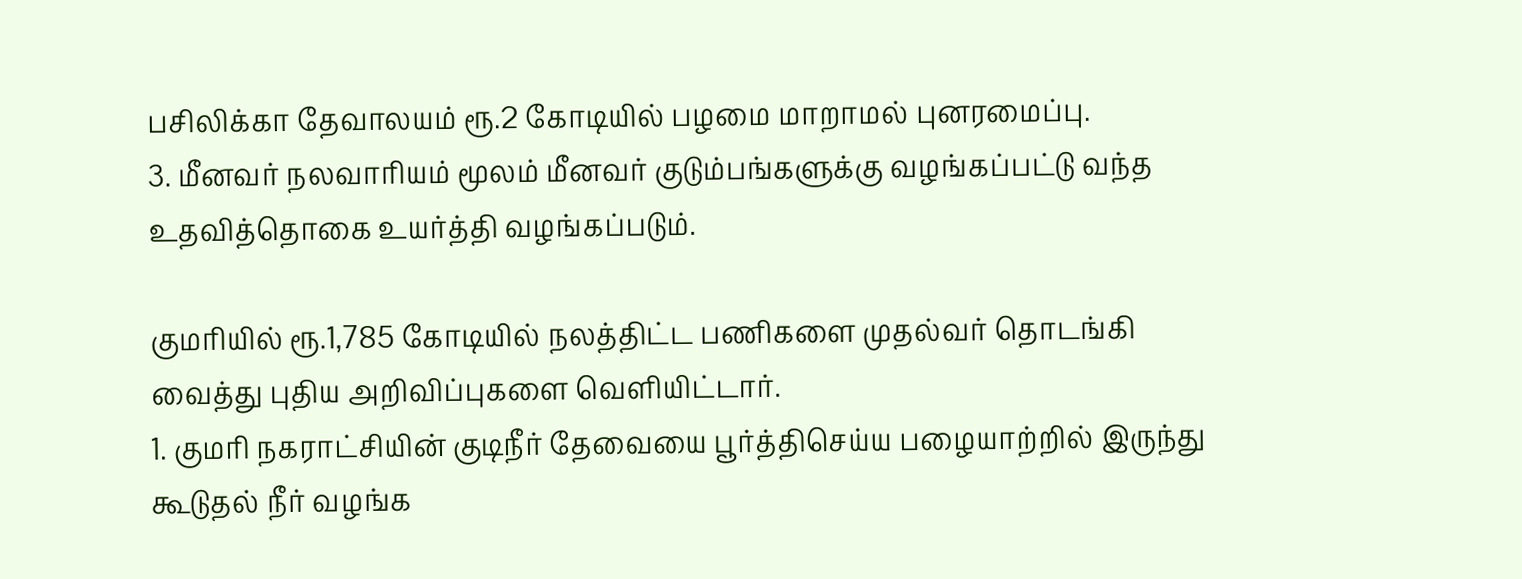பசிலிக்கா தேவாலயம் ரூ.2 கோடியில் பழமை மாறாமல் புனரமைப்பு.
3. மீனவர் நலவாரியம் மூலம் மீனவர் குடும்பங்களுக்கு வழங்கப்பட்டு வந்த உதவித்தொகை உயர்த்தி வழங்கப்படும்.

குமரியில் ரூ.1,785 கோடியில் நலத்திட்ட பணிகளை முதல்வர் தொடங்கி வைத்து புதிய அறிவிப்புகளை வெளியிட்டார்.
1. குமரி நகராட்சியின் குடிநீர் தேவையை பூர்த்திசெய்ய பழையாற்றில் இருந்து கூடுதல் நீர் வழங்க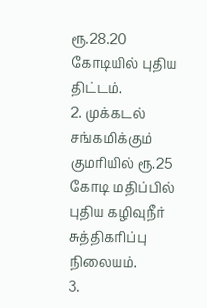ரூ.28.20 கோடியில் புதிய திட்டம்.
2. முக்கடல் சங்கமிக்கும் குமரியில் ரூ.25 கோடி மதிப்பில் புதிய கழிவுநீர் சுத்திகரிப்பு நிலையம்.
3.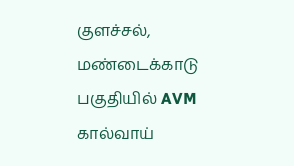குளச்சல், மண்டைக்காடு பகுதியில் AVM கால்வாய்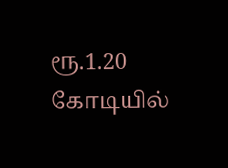ரூ.1.20 கோடியில்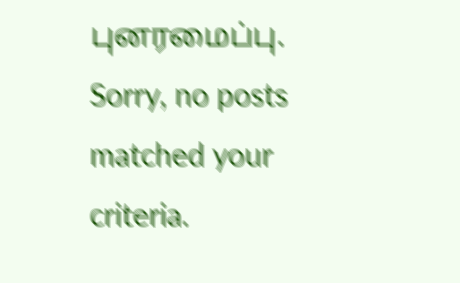புனரமைப்பு.
Sorry, no posts matched your criteria.